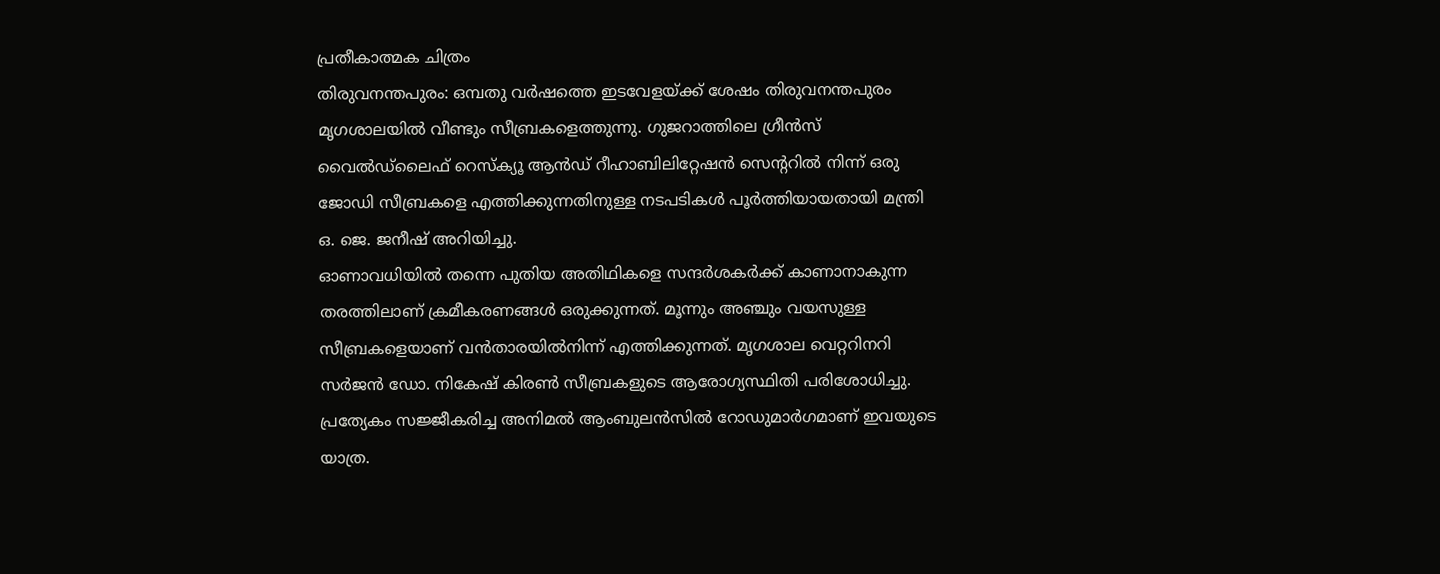പ്രതീകാത്മക ചിത്രം
തിരുവനന്തപുരം: ഒമ്പതു വർഷത്തെ ഇടവേളയ്ക്ക് ശേഷം തിരുവനന്തപുരം മൃഗശാലയിൽ വീണ്ടും സീബ്രകളെത്തുന്നു. ഗുജറാത്തിലെ ഗ്രീൻസ് വൈൽഡ്ലൈഫ് റെസ്ക്യൂ ആൻഡ് റീഹാബിലിറ്റേഷൻ സെന്ററിൽ നിന്ന് ഒരു ജോഡി സീബ്രകളെ എത്തിക്കുന്നതിനുള്ള നടപടികൾ പൂർത്തിയായതായി മന്ത്രി ഒ. ജെ. ജനീഷ് അറിയിച്ചു.
ഓണാവധിയിൽ തന്നെ പുതിയ അതിഥികളെ സന്ദർശകർക്ക് കാണാനാകുന്ന തരത്തിലാണ് ക്രമീകരണങ്ങൾ ഒരുക്കുന്നത്. മൂന്നും അഞ്ചും വയസുള്ള സീബ്രകളെയാണ് വൻതാരയിൽനിന്ന് എത്തിക്കുന്നത്. മൃഗശാല വെറ്ററിനറി സർജൻ ഡോ. നികേഷ് കിരൺ സീബ്രകളുടെ ആരോഗ്യസ്ഥിതി പരിശോധിച്ചു.
പ്രത്യേകം സജ്ജീകരിച്ച അനിമൽ ആംബുലൻസിൽ റോഡുമാർഗമാണ് ഇവയുടെ യാത്ര.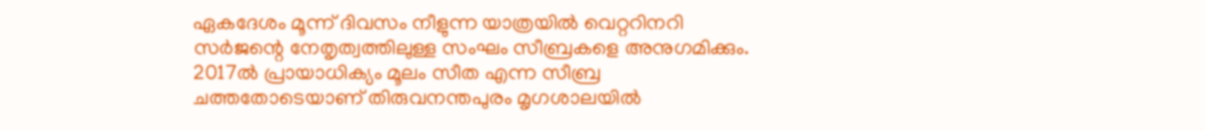ഏകദേശം മൂന്ന് ദിവസം നീളുന്ന യാത്രയിൽ വെറ്ററിനറി സർജന്റെ നേതൃത്വത്തിലുള്ള സംഘം സീബ്രകളെ അനുഗമിക്കും.
2017ൽ പ്രായാധിക്യം മൂലം സീത എന്ന സീബ്ര ചത്തതോടെയാണ് തിരുവനന്തപുരം മൃഗശാലയിൽ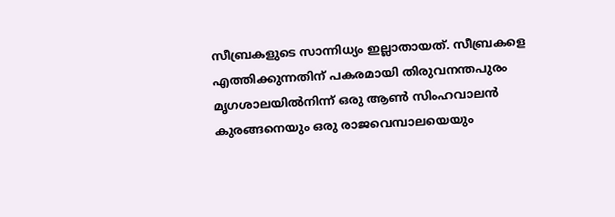സീബ്രകളുടെ സാന്നിധ്യം ഇല്ലാതായത്. സീബ്രകളെ എത്തിക്കുന്നതിന് പകരമായി തിരുവനന്തപുരം മൃഗശാലയിൽനിന്ന് ഒരു ആൺ സിംഹവാലൻ കുരങ്ങനെയും ഒരു രാജവെമ്പാലയെയും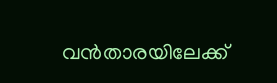വൻതാരയിലേക്ക്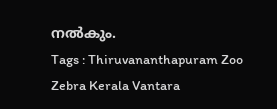നൽകും.
Tags : Thiruvananthapuram Zoo Zebra Kerala Vantara